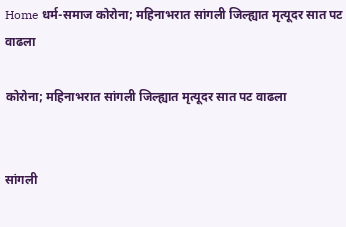Home धर्म-समाज कोरोना; महिनाभरात सांगली जिल्ह्यात मृत्यूदर सात पट वाढला

कोरोना; महिनाभरात सांगली जिल्ह्यात मृत्यूदर सात पट वाढला


सांगली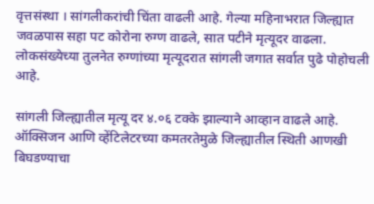वृत्तसंस्था । सांगलीकरांची चिंता वाढली आहे. गेल्या महिनाभरात जिल्ह्यात जवळपास सहा पट कोरोना रुग्ण वाढले, सात पटीने मृत्यूदर वाढला. लोकसंख्येच्या तुलनेत रुग्णांच्या मृत्यूदरात सांगली जगात सर्वात पुढे पोहोचली आहे.

सांगली जिल्ह्यातील मृत्यू दर ४.०६ टक्के झाल्याने आव्हान वाढले आहे. ऑक्सिजन आणि व्हेंटिलेटरच्या कमतरतेमुळे जिल्ह्यातील स्थिती आणखी बिघडण्याचा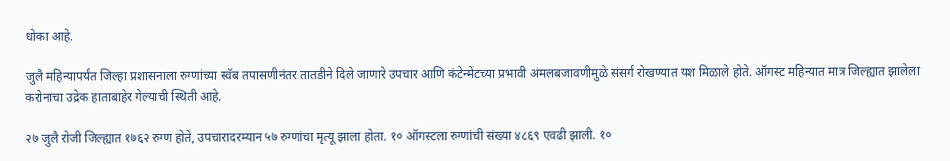धोका आहे.

जुलै महिन्यापर्यंत जिल्हा प्रशासनाला रुग्णांच्या स्वॅब तपासणीनंतर तातडीने दिले जाणारे उपचार आणि कंटेन्मेंटच्या प्रभावी अंमलबजावणीमुळे संसर्ग रोखण्यात यश मिळाले होते. ऑगस्ट महिन्यात मात्र जिल्ह्यात झालेला करोनाचा उद्रेक हाताबाहेर गेल्याची स्थिती आहे.

२७ जुलै रोजी जिल्ह्यात १७६२ रुग्ण होते, उपचारादरम्यान ५७ रुग्णांचा मृत्यू झाला होता. १० ऑगस्टला रुग्णांची संख्या ४८६९ एवढी झाली. १०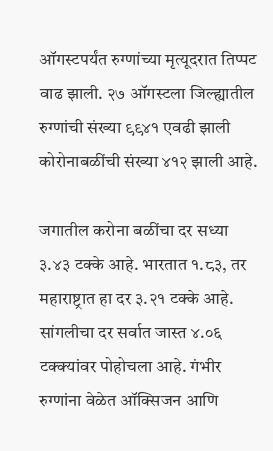ऑगस्टपर्यंत रुग्णांच्या मृत्यूदरात तिप्पट वाढ झाली. २७ ऑगस्टला जिल्ह्यातील रुग्णांची संख्या ९९४१ एवढी झाली कोरोनाबळींची संख्या ४१२ झाली आहे.

जगातील करोना बळींचा दर सध्या ३.४३ टक्के आहे. भारतात १.८३, तर महाराष्ट्रात हा दर ३.२१ टक्के आहे. सांगलीचा दर सर्वात जास्त ४.०६ टक्क्यांवर पोहोचला आहे. गंभीर रुग्णांना वेळेत ऑक्सिजन आणि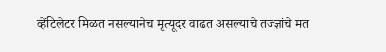व्हेंटिलेटर मिळत नसल्यानेच मृत्यूदर वाढत असल्याचे तज्ज्ञांचे मत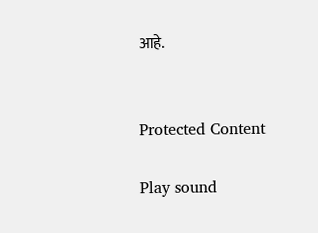आहे.


Protected Content

Play sound